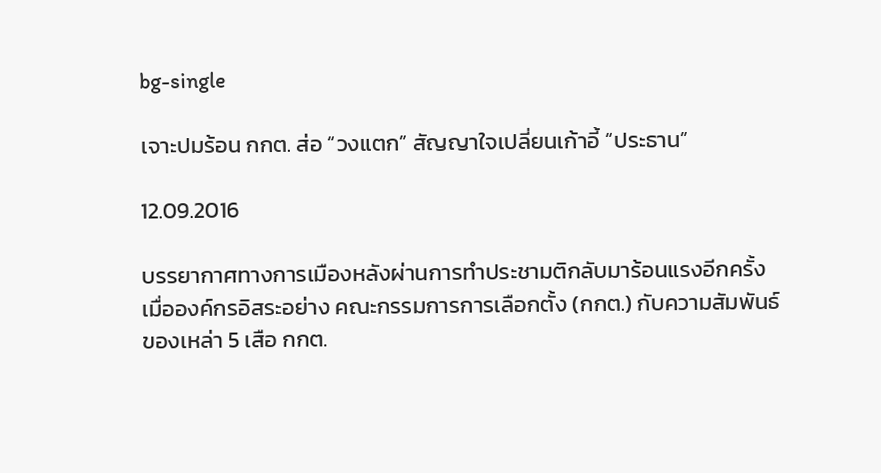bg-single

เจาะปมร้อน กกต. ส่อ “วงแตก” สัญญาใจเปลี่ยนเก้าอี้ “ประธาน”

12.09.2016

บรรยากาศทางการเมืองหลังผ่านการทำประชามติกลับมาร้อนแรงอีกครั้ง เมื่อองค์กรอิสระอย่าง คณะกรรมการการเลือกตั้ง (กกต.) กับความสัมพันธ์ของเหล่า 5 เสือ กกต.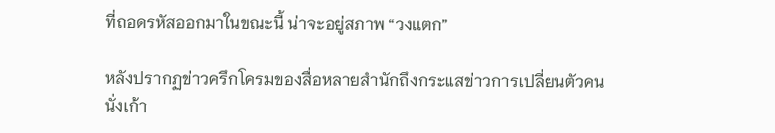ที่ถอดรหัสออกมาในขณะนี้ น่าจะอยู่สภาพ “วงแตก”

หลังปรากฏข่าวครึกโครมของสื่อหลายสำนักถึงกระแสข่าวการเปลี่ยนตัวคนนั่งเก้า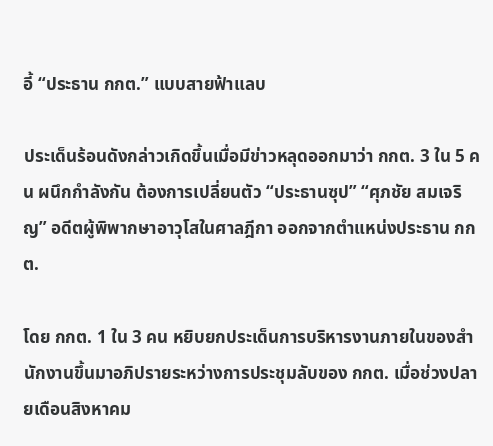อี้ “ประธาน กกต.” แบบสายฟ้าแลบ

ประเด็นร้อนดังกล่าวเกิดขึ้นเมื่อมีข่าวหลุดออกมาว่า กกต. 3 ใน 5 คน ผนึกกำลังกัน ต้องการเปลี่ยนตัว “ประธานซุป” “ศุภชัย สมเจริญ” อดีตผู้พิพากษาอาวุโสในศาลฎีกา ออกจากตำแหน่งประธาน กกต.

โดย กกต. 1 ใน 3 คน หยิบยกประเด็นการบริหารงานภายในของสำนักงานขึ้นมาอภิปรายระหว่างการประชุมลับของ กกต. เมื่อช่วงปลายเดือนสิงหาคม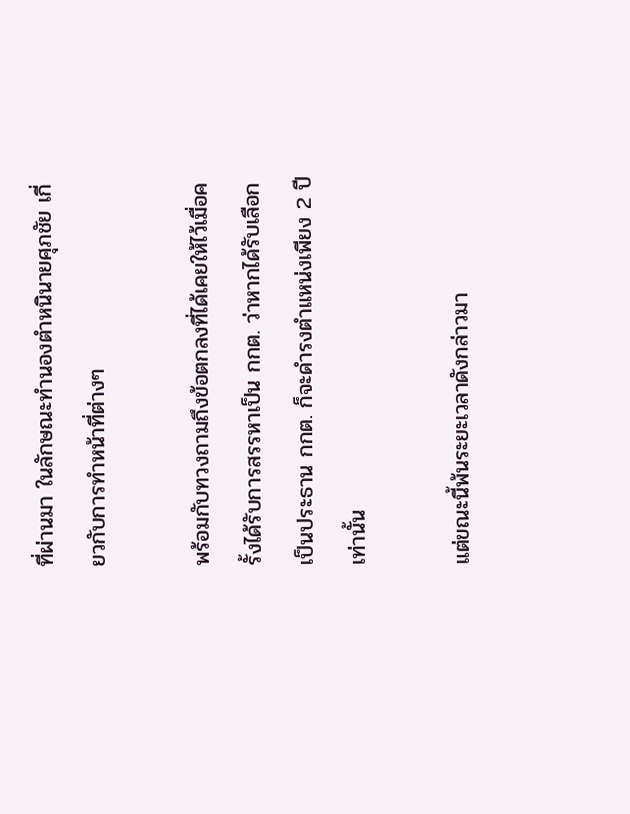ที่ผ่านมา ในลักษณะทำนองตำหนินายศุภชัย เกี่ยวกับการทำหน้าที่ต่างๆ

พร้อมกับทวงถามถึงข้อตกลงที่ได้เคยให้ไว้เมื่อครั้งได้รับการสรรหาเป็น กกต. ว่าหากได้รับเลือกเป็นประธาน กกต. ก็จะดำรงตำแหน่งเพียง 2 ปีเท่านั้น

แต่ขณะนี้พ้นระยะเวลาดังกล่าวมา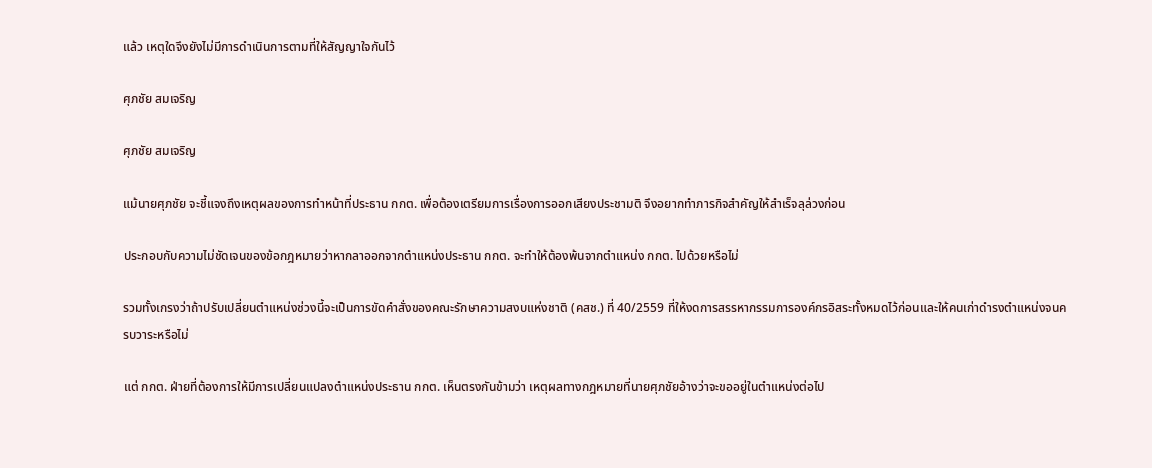แล้ว เหตุใดจึงยังไม่มีการดำเนินการตามที่ให้สัญญาใจกันไว้

ศุภชัย สมเจริญ

ศุภชัย สมเจริญ

แม้นายศุภชัย จะชี้แจงถึงเหตุผลของการทำหน้าที่ประธาน กกต. เพื่อต้องเตรียมการเรื่องการออกเสียงประชามติ จึงอยากทำภารกิจสำคัญให้สำเร็จลุล่วงก่อน

ประกอบกับความไม่ชัดเจนของข้อกฎหมายว่าหากลาออกจากตำแหน่งประธาน กกต. จะทำให้ต้องพ้นจากตำแหน่ง กกต. ไปด้วยหรือไม่

รวมทั้งเกรงว่าถ้าปรับเปลี่ยนตำแหน่งช่วงนี้จะเป็นการขัดคำสั่งของคณะรักษาความสงบแห่งชาติ (คสช.) ที่ 40/2559 ที่ให้งดการสรรหากรรมการองค์กรอิสระทั้งหมดไว้ก่อนและให้คนเก่าดำรงตำแหน่งจนครบวาระหรือไม่

แต่ กกต. ฝ่ายที่ต้องการให้มีการเปลี่ยนแปลงตำแหน่งประธาน กกต. เห็นตรงกันข้ามว่า เหตุผลทางกฎหมายที่นายศุภชัยอ้างว่าจะขออยู่ในตำแหน่งต่อไป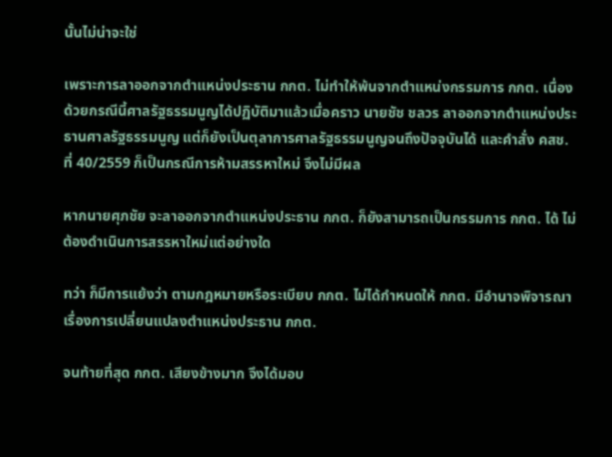นั้นไม่น่าจะใช่

เพราะการลาออกจากตำแหน่งประธาน กกต. ไม่ทำให้พ้นจากตำแหน่งกรรมการ กกต. เนื่องด้วยกรณีนี้ศาลรัฐธรรมนูญได้ปฏิบัติมาแล้วเมื่อคราว นายชัช ชลวร ลาออกจากตำแหน่งประธานศาลรัฐธรรมนูญ แต่ก็ยังเป็นตุลาการศาลรัฐธรรมนูญจนถึงปัจจุบันได้ และคำสั่ง คสช. ที่ 40/2559 ก็เป็นกรณีการห้ามสรรหาใหม่ จึงไม่มีผล

หากนายศุภชัย จะลาออกจากตำแหน่งประธาน กกต. ก็ยังสามารถเป็นกรรมการ กกต. ได้ ไม่ต้องดำเนินการสรรหาใหม่แต่อย่างใด

ทว่า ก็มีการแย้งว่า ตามกฎหมายหรือระเบียบ กกต. ไม่ได้กำหนดให้ กกต. มีอำนาจพิจารณาเรื่องการเปลี่ยนแปลงตำแหน่งประธาน กกต.

จนท้ายที่สุด กกต. เสียงข้างมาก จึงได้มอบ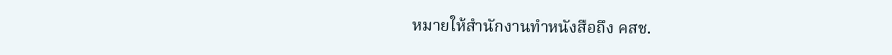หมายให้สำนักงานทำหนังสือถึง คสช.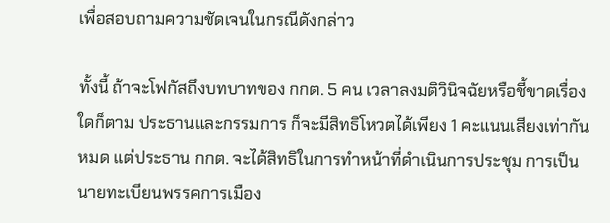เพื่อสอบถามความชัดเจนในกรณีดังกล่าว

ทั้งนี้ ถ้าจะโฟกัสถึงบทบาทของ กกต. 5 คน เวลาลงมติวินิจฉัยหรือชี้ขาดเรื่องใดก็ตาม ประธานและกรรมการ ก็จะมีสิทธิโหวตได้เพียง 1 คะแนนเสียงเท่ากันหมด แต่ประธาน กกต. จะได้สิทธิในการทำหน้าที่ดำเนินการประชุม การเป็นนายทะเบียนพรรคการเมือง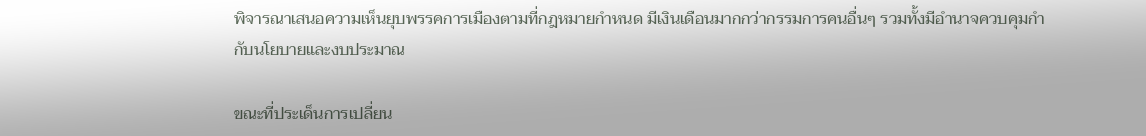พิจารณาเสนอความเห็นยุบพรรคการเมืองตามที่กฎหมายกำหนด มีเงินเดือนมากกว่ากรรมการคนอื่นๆ รวมทั้งมีอำนาจควบคุมกำกับนโยบายและงบประมาณ

ขณะที่ประเด็นการเปลี่ยน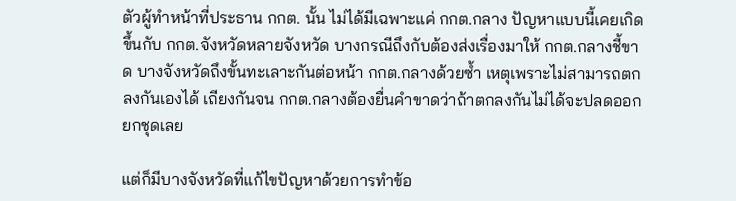ตัวผู้ทำหน้าที่ประธาน กกต. นั้น ไม่ได้มีเฉพาะแค่ กกต.กลาง ปัญหาแบบนี้เคยเกิดขึ้นกับ กกต.จังหวัดหลายจังหวัด บางกรณีถึงกับต้องส่งเรื่องมาให้ กกต.กลางชี้ขาด บางจังหวัดถึงขั้นทะเลาะกันต่อหน้า กกต.กลางด้วยซ้ำ เหตุเพราะไม่สามารถตกลงกันเองได้ เถียงกันจน กกต.กลางต้องยื่นคำขาดว่าถ้าตกลงกันไม่ได้จะปลดออกยกชุดเลย

แต่ก็มีบางจังหวัดที่แก้ไขปัญหาด้วยการทำข้อ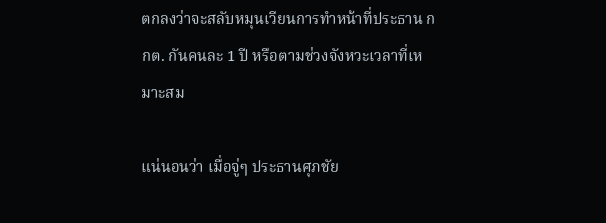ตกลงว่าจะสลับหมุนเวียนการทำหน้าที่ประธาน กกต. กันคนละ 1 ปี หรือตามช่วงจังหวะเวลาที่เหมาะสม

แน่นอนว่า เมื่อจู่ๆ ประธานศุภชัย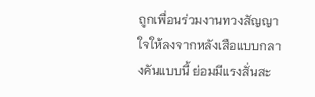ถูกเพื่อนร่วมงานทวงสัญญาใจให้ลงจากหลังเสือแบบกลางคันแบบนี้ ย่อมมีแรงสั่นสะ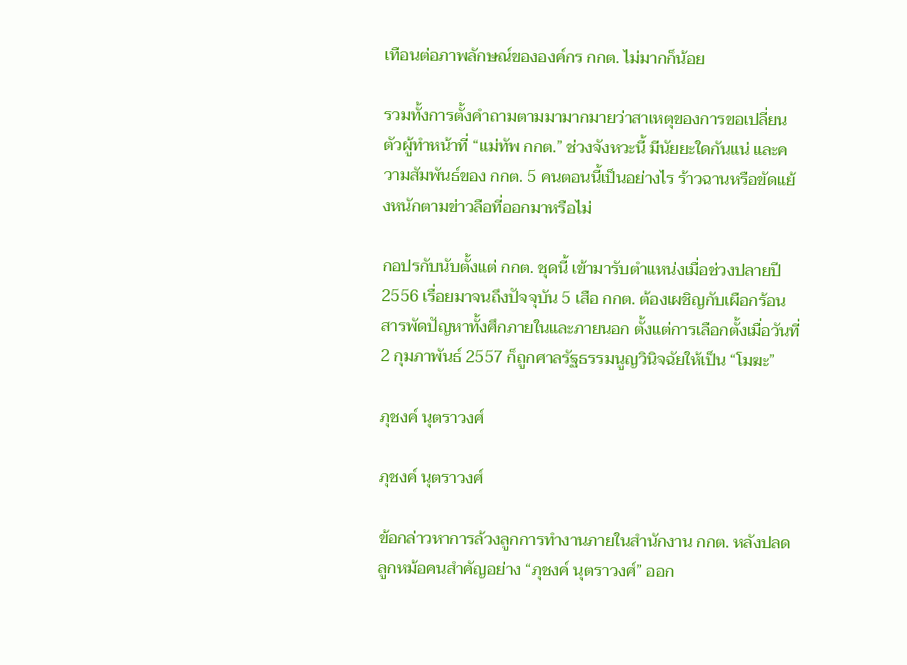เทือนต่อภาพลักษณ์ขององค์กร กกต. ไม่มากก็น้อย

รวมทั้งการตั้งคำถามตามมามากมายว่าสาเหตุของการขอเปลี่ยนตัวผู้ทำหน้าที่ “แม่ทัพ กกต.” ช่วงจังหวะนี้ มีนัยยะใดกันแน่ และความสัมพันธ์ของ กกต. 5 คนตอนนี้เป็นอย่างไร ร้าวฉานหรือขัดแย้งหนักตามข่าวลือที่ออกมาหรือไม่

กอปรกับนับตั้งแต่ กกต. ชุดนี้ เข้ามารับตำแหน่งเมื่อช่วงปลายปี 2556 เรื่อยมาจนถึงปัจจุบัน 5 เสือ กกต. ต้องเผชิญกับเผือกร้อน สารพัดปัญหาทั้งศึกภายในและภายนอก ตั้งแต่การเลือกตั้งเมื่อวันที่ 2 กุมภาพันธ์ 2557 ก็ถูกศาลรัฐธรรมนูญวินิจฉัยให้เป็น “โมฆะ”

ภุชงค์ นุตราวงศ์

ภุชงค์ นุตราวงศ์

ข้อกล่าวหาการล้วงลูกการทำงานภายในสำนักงาน กกต. หลังปลดลูกหม้อคนสำคัญอย่าง “ภุชงค์ นุตราวงศ์” ออก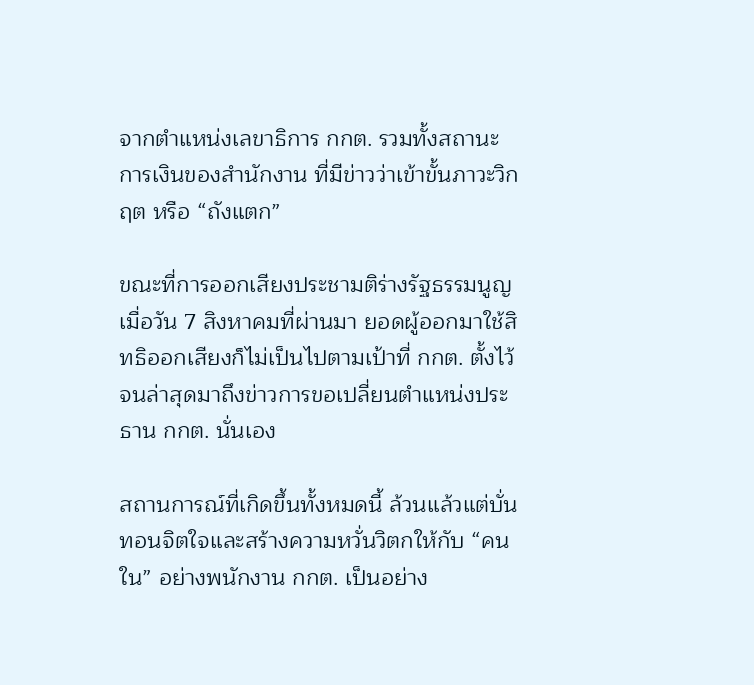จากตำแหน่งเลขาธิการ กกต. รวมทั้งสถานะการเงินของสำนักงาน ที่มีข่าวว่าเข้าขั้นภาวะวิกฤต หรือ “ถังแตก”

ขณะที่การออกเสียงประชามติร่างรัฐธรรมนูญ เมื่อวัน 7 สิงหาคมที่ผ่านมา ยอดผู้ออกมาใช้สิทธิออกเสียงก็ไม่เป็นไปตามเป้าที่ กกต. ตั้งไว้ จนล่าสุดมาถึงข่าวการขอเปลี่ยนตำแหน่งประธาน กกต. นั่นเอง

สถานการณ์ที่เกิดขึ้นทั้งหมดนี้ ล้วนแล้วแต่บั่นทอนจิตใจและสร้างความหวั่นวิตกให้กับ “คนใน” อย่างพนักงาน กกต. เป็นอย่าง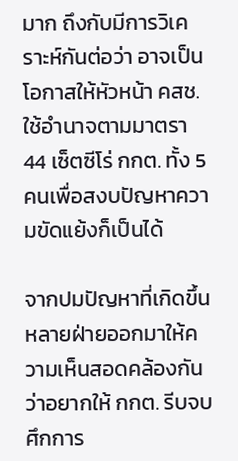มาก ถึงกับมีการวิเคราะห์กันต่อว่า อาจเป็นโอกาสให้หัวหน้า คสช. ใช้อำนาจตามมาตรา 44 เซ็ตซีโร่ กกต. ทั้ง 5 คนเพื่อสงบปัญหาความขัดแย้งก็เป็นได้

จากปมปัญหาที่เกิดขึ้นหลายฝ่ายออกมาให้ความเห็นสอดคล้องกันว่าอยากให้ กกต. รีบจบศึกการ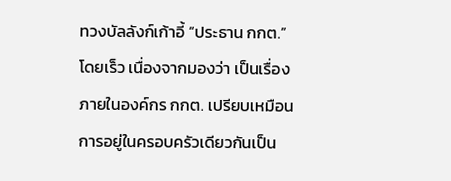ทวงบัลลังก์เก้าอี้ “ประธาน กกต.” โดยเร็ว เนื่องจากมองว่า เป็นเรื่องภายในองค์กร กกต. เปรียบเหมือนการอยู่ในครอบครัวเดียวกันเป็น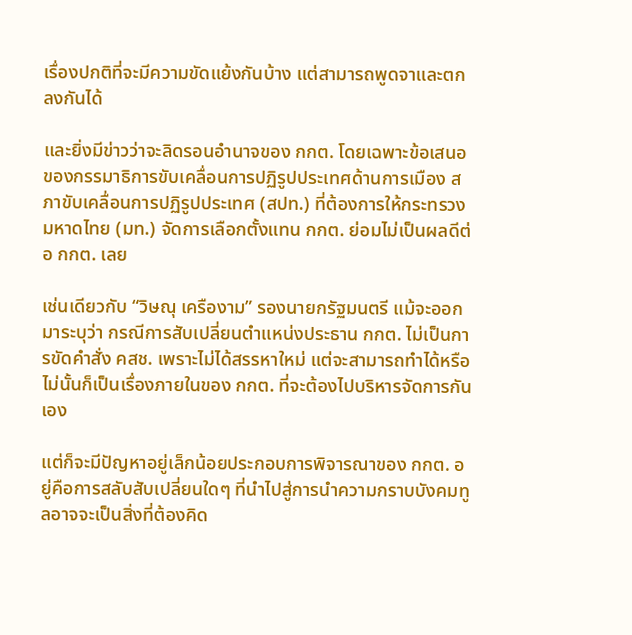เรื่องปกติที่จะมีความขัดแย้งกันบ้าง แต่สามารถพูดจาและตกลงกันได้

และยิ่งมีข่าวว่าจะลิดรอนอำนาจของ กกต. โดยเฉพาะข้อเสนอของกรรมาธิการขับเคลื่อนการปฏิรูปประเทศด้านการเมือง สภาขับเคลื่อนการปฏิรูปประเทศ (สปท.) ที่ต้องการให้กระทรวงมหาดไทย (มท.) จัดการเลือกตั้งแทน กกต. ย่อมไม่เป็นผลดีต่อ กกต. เลย

เช่นเดียวกับ “วิษณุ เครืองาม” รองนายกรัฐมนตรี แม้จะออกมาระบุว่า กรณีการสับเปลี่ยนตำแหน่งประธาน กกต. ไม่เป็นการขัดคำสั่ง คสช. เพราะไม่ได้สรรหาใหม่ แต่จะสามารถทำได้หรือไม่นั้นก็เป็นเรื่องภายในของ กกต. ที่จะต้องไปบริหารจัดการกันเอง

แต่ก็จะมีปัญหาอยู่เล็กน้อยประกอบการพิจารณาของ กกต. อยู่คือการสลับสับเปลี่ยนใดๆ ที่นำไปสู่การนำความกราบบังคมทูลอาจจะเป็นสิ่งที่ต้องคิด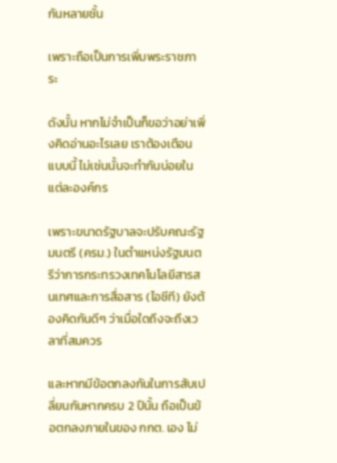กันหลายชั้น

เพราะถือเป็นการเพิ่มพระราชภาระ

ดังนั้น หากไม่จำเป็นก็ขอว่าอย่าเพิ่งคิดอ่านอะไรเลย เราต้องเตือนแบบนี้ ไม่เช่นนั้นจะทำกันบ่อยในแต่ละองค์กร

เพราะขนาดรัฐบาลจะปรับคณะรัฐมนตรี (ครม.) ในตำแหน่งรัฐมนตรีว่าการกระทรวงเทคโนโลยีสารสนเทศและการสื่อสาร (ไอซีที) ยังต้องคิดกันดีๆ ว่าเมื่อใดถึงจะถึงเวลาที่สมควร

และหากมีข้อตกลงกันในการสับเปลี่ยนกันหากครบ 2 ปีนั้น ถือเป็นข้อตกลงภายในของ กกต. เอง ไม่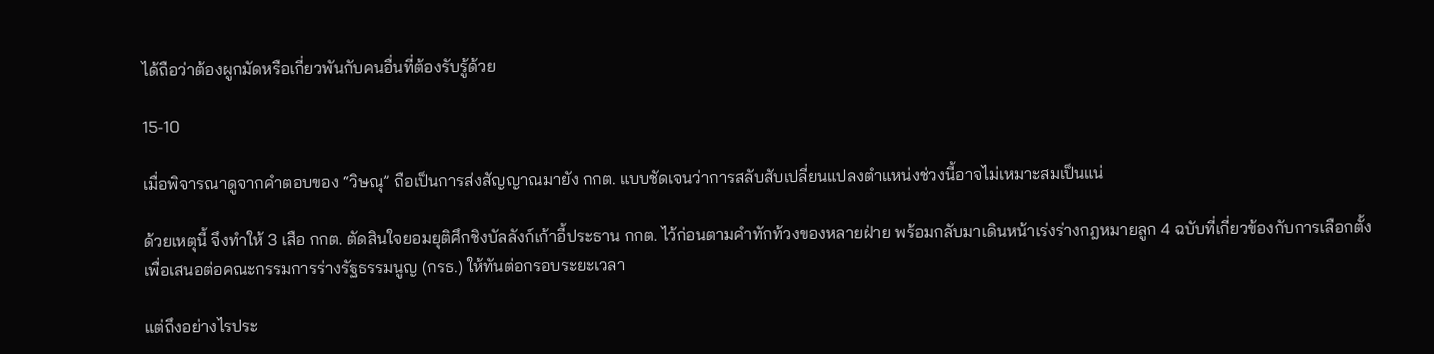ได้ถือว่าต้องผูกมัดหรือเกี่ยวพันกับคนอื่นที่ต้องรับรู้ด้วย

15-10

เมื่อพิจารณาดูจากคำตอบของ “วิษณุ” ถือเป็นการส่งสัญญาณมายัง กกต. แบบชัดเจนว่าการสลับสับเปลี่ยนแปลงตำแหน่งช่วงนี้อาจไม่เหมาะสมเป็นแน่

ด้วยเหตุนี้ จึงทำให้ 3 เสือ กกต. ตัดสินใจยอมยุติศึกชิงบัลลังก์เก้าอี้ประธาน กกต. ไว้ก่อนตามคำทักท้วงของหลายฝ่าย พร้อมกลับมาเดินหน้าเร่งร่างกฎหมายลูก 4 ฉบับที่เกี่ยวข้องกับการเลือกตั้งเพื่อเสนอต่อคณะกรรมการร่างรัฐธรรมนูญ (กรธ.) ให้ทันต่อกรอบระยะเวลา

แต่ถึงอย่างไรประ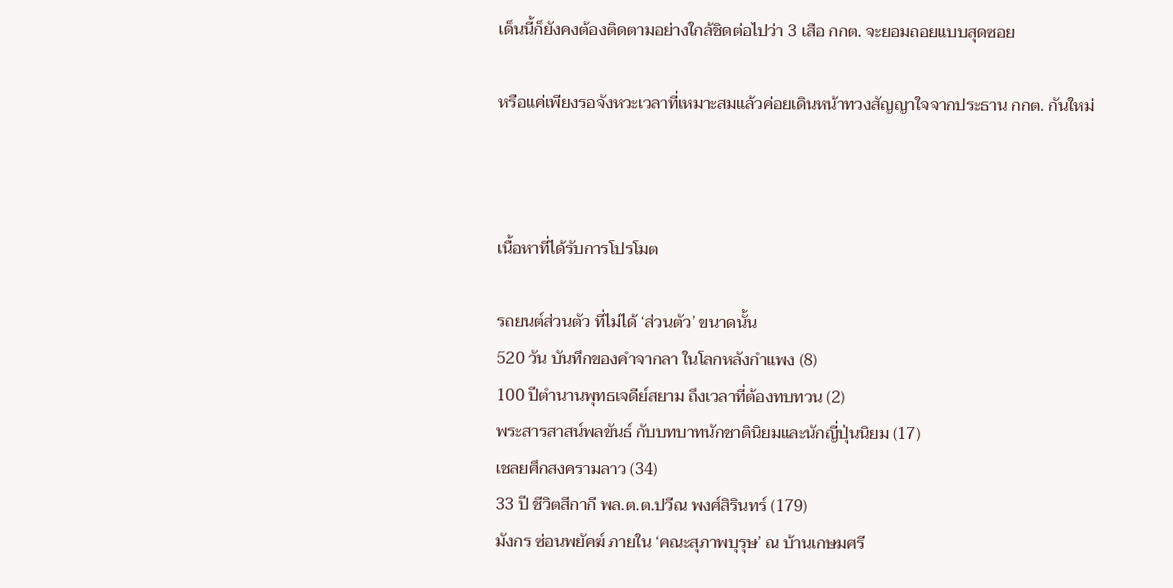เด็นนี้ก็ยังคงต้องติดตามอย่างใกล้ชิดต่อไปว่า 3 เสือ กกต. จะยอมถอยแบบสุดซอย

หรือแค่เพียงรอจังหวะเวลาที่เหมาะสมแล้วค่อยเดินหน้าทวงสัญญาใจจากประธาน กกต. กันใหม่



เนื้อหาที่ได้รับการโปรโมต

รถยนต์ส่วนตัว ที่ไม่ได้ ‘ส่วนตัว’ ขนาดนั้น
520 วัน บันทึกของคำจากลา ในโลกหลังกำแพง (8)
100 ปีตำนานพุทธเจดีย์สยาม ถึงเวลาที่ต้องทบทวน (2)
พระสารสาสน์พลขันธ์ กับบทบาทนักชาตินิยมและนักญี่ปุ่นนิยม (17)
เชลยศึกสงครามลาว (34)
33 ปี ชีวิตสีกากี พล.ต.ต.ปวีณ พงศ์สิรินทร์ (179)
มังกร ซ่อนพยัคฆ์ ภายใน ‘คณะสุภาพบุรุษ’ ณ บ้านเกษมศรี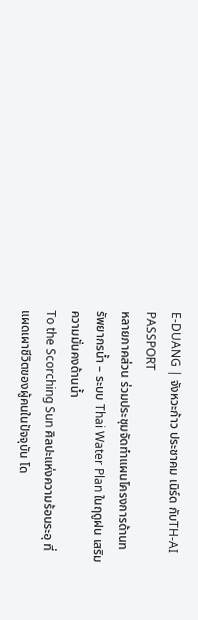E-DUANG | จังหวะก้าว ประชาคม เนิร์ด กับTH-AI PASSPORT
หลายภาคส่วน ร่วมประชุมจัดทำแผนโครงการด้านทรัพยากรน้ำ – ระบบ Thai Water Plan ในฤดูฝน เสริมความมั่นคงด้านน้ำ
To the Scorching Sun ศิลปะแห่งความร้อนระอุ ที่แผดเผาชีวิตของผู้คนในปัจจุบัน โด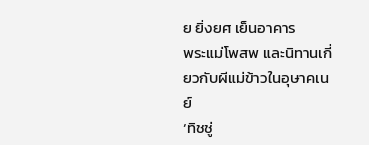ย ยิ่งยศ เย็นอาคาร
พระแม่โพสพ และนิทานเกี่ยวกับผีแม่ข้าวในอุษาคเนย์
‘ทิชชู่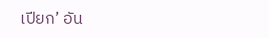เปียก’ อัน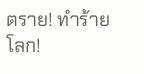ตราย! ทำร้ายโลก!